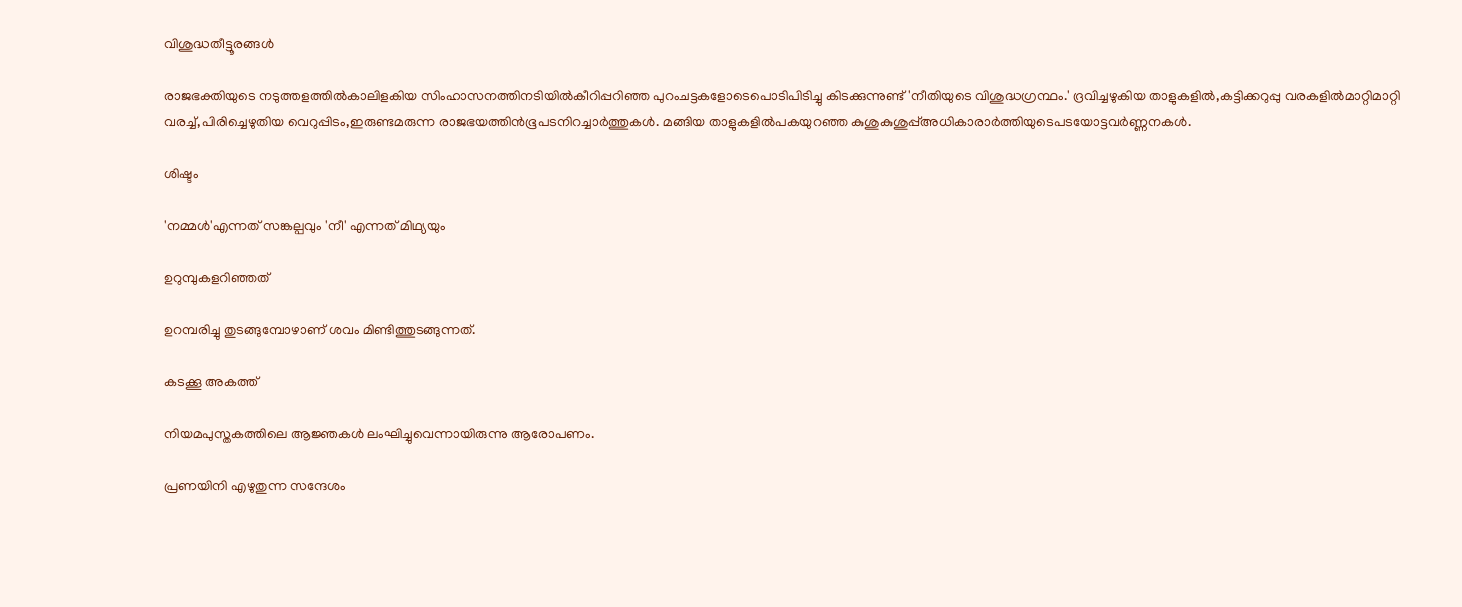വിശുദ്ധതീട്ടൂരങ്ങൾ

രാജഭക്തിയുടെ നടുത്തളത്തിൽകാലിളകിയ സിംഹാസനത്തിനടിയിൽകീറിപ്പറിഞ്ഞ പുറംചട്ടകളോടെപൊടിപിടിച്ചു കിടക്കുന്നുണ്ട്'നീതിയുടെ വിശുദ്ധഗ്രന്ഥം.' ദ്രവിച്ചഴുകിയ താളുകളിൽ,കട്ടിക്കറുപ്പു വരകളിൽമാറ്റിമാറ്റി വരച്ച്,പിരിച്ചെഴുതിയ വെറുപ്പിടം,ഇരുണ്ടമരുന്ന രാജഭയത്തിൻഭൂപടനിറച്ചാർത്തുകൾ. മങ്ങിയ താളുകളിൽപകയുറഞ്ഞ കുശുകുശുപ്പ്അധികാരാർത്തിയുടെപടയോട്ടവർണ്ണനകൾ.

ശിഷ്ടം

'നമ്മൾ'എന്നത് സങ്കല്പവും 'നീ' എന്നത് മിഥ്യയും

ഉറുമ്പുകളറിഞ്ഞത്

ഉറമ്പരിച്ചു തുടങ്ങുമ്പോഴാണ് ശവം മിണ്ടിത്തുടങ്ങുന്നത്.

കടക്കൂ അകത്ത്

നിയമപുസ്തകത്തിലെ ആജ്ഞകൾ ലംഘിച്ചുവെന്നായിരുന്നു ആരോപണം.

പ്രണയിനി എഴുതുന്ന സന്ദേശം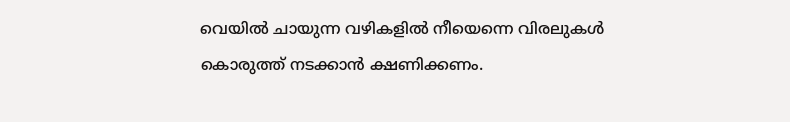വെയിൽ ചായുന്ന വഴികളിൽ നീയെന്നെ വിരലുകൾ കൊരുത്ത്‌ നടക്കാൻ ക്ഷണിക്കണം.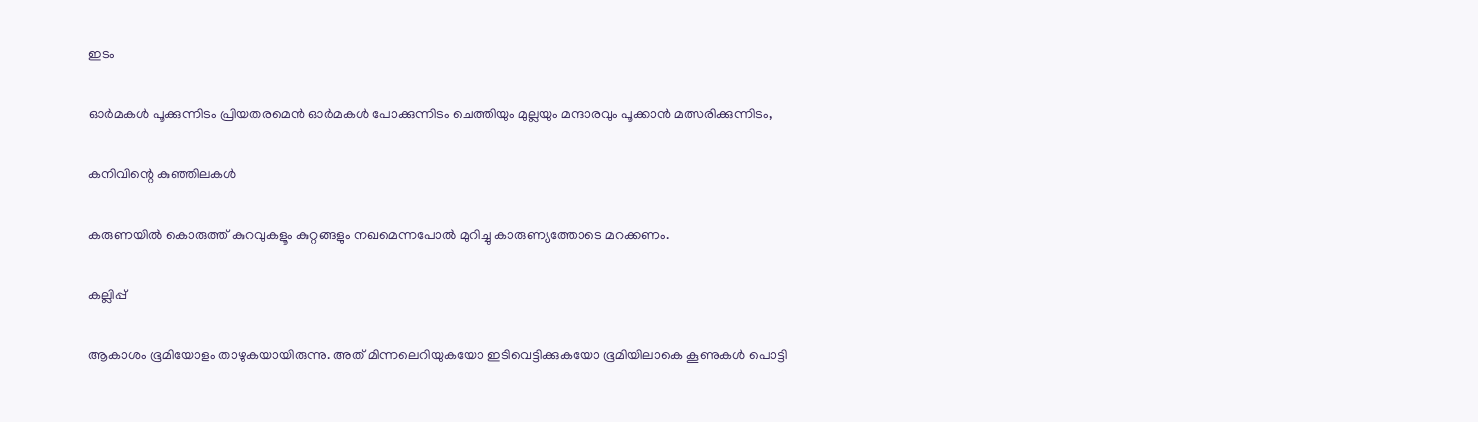ഇടം

ഓർമകൾ പൂക്കുന്നിടം പ്രിയതരമെൻ ഓർമകൾ പോക്കുന്നിടം ചെത്തിയും മുല്ലയും മന്ദാരവും പൂക്കാൻ മത്സരിക്കുന്നിടം,

കനിവിന്റെ കുഞ്ഞിലകൾ

കരുണയിൽ കൊരുത്ത് കുറവുകളൂം കുറ്റങ്ങളും നഖമെന്നപോൽ മുറിച്ചു കാരുണ്യത്തോടെ മറക്കണം.

കല്ലിപ്പ്

ആകാശം ഭൂമിയോളം താഴുകയായിരുന്നു. അത് മിന്നലെറിയുകയോ ഇടിവെട്ടിക്കുകയോ ഭൂമിയിലാകെ കൂണുകൾ പൊട്ടി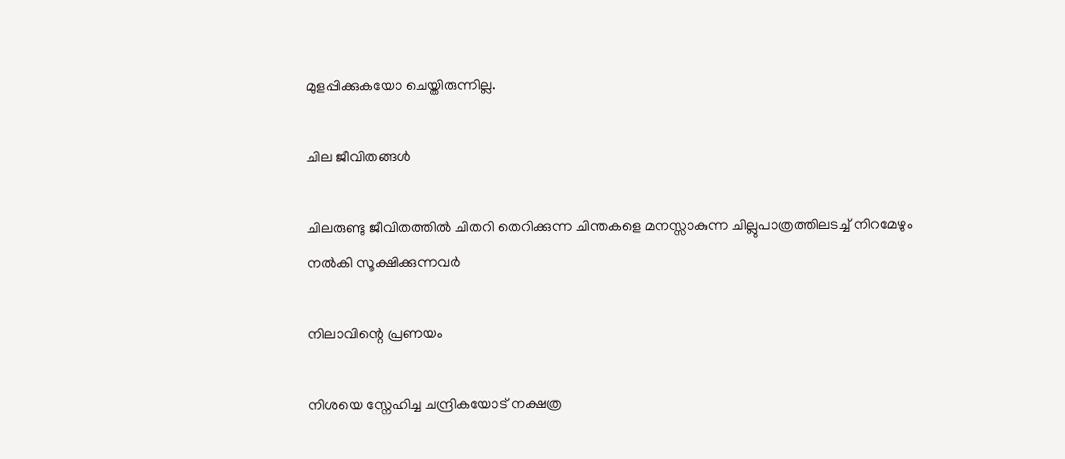മുളപ്പിക്കുകയോ ചെയ്തിരുന്നില്ല.

ചില ജീവിതങ്ങൾ

ചിലരുണ്ടു ജീവിതത്തിൽ ചിതറി തെറിക്കുന്ന ചിന്തകളെ മനസ്സാകുന്ന ചില്ലുപാത്രത്തിലടച്ച് നിറമേഴും നൽകി സൂക്ഷിക്കുന്നവർ

നിലാവിന്റെ പ്രണയം

നിശയെ സ്നേഹിച്ച ചന്ദ്രികയോട് നക്ഷത്ര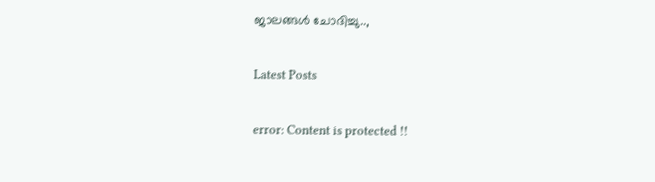ജാലങ്ങൾ ചോദിച്ചു..,

Latest Posts

error: Content is protected !!